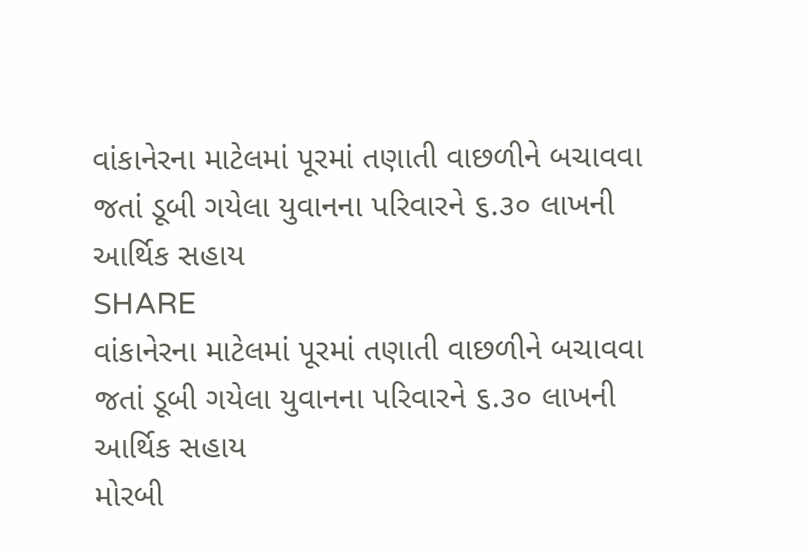વાંકાનેરના માટેલમાં પૂરમાં તણાતી વાછળીને બચાવવા જતાં ડૂબી ગયેલા યુવાનના પરિવારને ૬.૩૦ લાખની આર્થિક સહાય
SHARE
વાંકાનેરના માટેલમાં પૂરમાં તણાતી વાછળીને બચાવવા જતાં ડૂબી ગયેલા યુવાનના પરિવારને ૬.૩૦ લાખની આર્થિક સહાય
મોરબી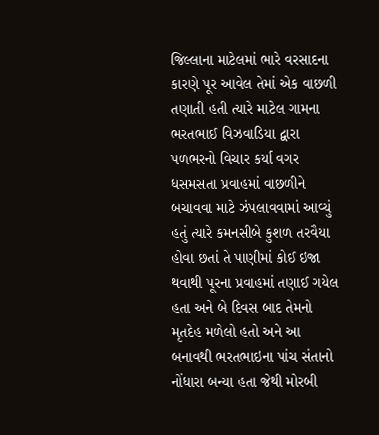જિલ્લાના માટેલમાં ભારે વરસાદના કારણે પૂર આવેલ તેમાં એક વાછળી તણાતી હતી ત્યારે માટેલ ગામના ભરતભાઈ વિઝવાડિયા દ્વારા પળભરનો વિચાર કર્યા વગર ધસમસતા પ્રવાહમાં વાછળીને બચાવવા માટે ઝંપલાવવામાં આવ્યું હતું ત્યારે કમનસીબે કુશળ તરવૈયા હોવા છતાં તે પાણીમાં કોઈ ઇજા થવાથી પૂરના પ્રવાહમાં તણાઈ ગયેલ હતા અને બે દિવસ બાદ તેમનો મૃતદેહ મળેલો હતો અને આ બનાવથી ભરતભાઇના પાંચ સંતાનો નોંધારા બન્યા હતા જેથી મોરબી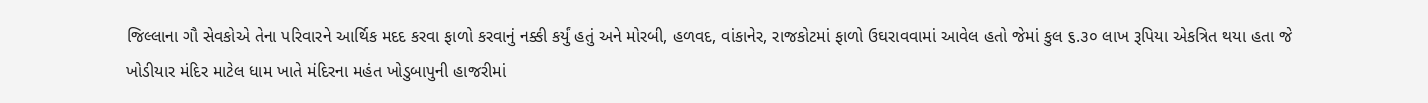જિલ્લાના ગૌ સેવકોએ તેના પરિવારને આર્થિક મદદ કરવા ફાળો કરવાનું નક્કી કર્યું હતું અને મોરબી, હળવદ, વાંકાનેર, રાજકોટમાં ફાળો ઉઘરાવવામાં આવેલ હતો જેમાં કુલ ૬.૩૦ લાખ રૂપિયા એકત્રિત થયા હતા જે ખોડીયાર મંદિર માટેલ ધામ ખાતે મંદિરના મહંત ખોડુબાપુની હાજરીમાં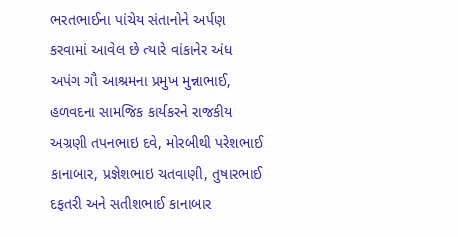ભરતભાઈના પાંચેય સંતાનોને અર્પણ કરવામાં આવેલ છે ત્યારે વાંકાનેર અંધ અપંગ ગૌ આશ્રમના પ્રમુખ મુન્નાભાઈ, હળવદના સામજિક કાર્યકરને રાજકીય અગ્રણી તપનભાઇ દવે, મોરબીથી પરેશભાઈ કાનાબાર, પ્રજ્ઞેશભાઇ ચતવાણી, તુષારભાઈ દફતરી અને સતીશભાઈ કાનાબાર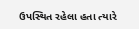ઉપસ્થિત રહેલા હતા ત્યારે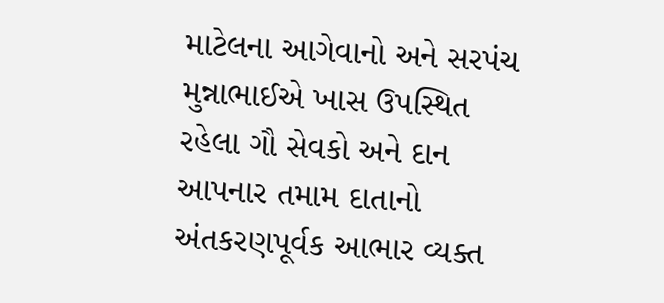માટેલના આગેવાનો અને સરપંચ મુન્નાભાઈએ ખાસ ઉપસ્થિત રહેલા ગૌ સેવકો અને દાન આપનાર તમામ દાતાનો અંતકરણપૂર્વક આભાર વ્યક્ત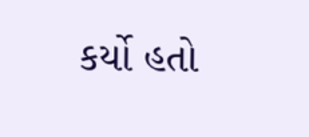કર્યો હતો